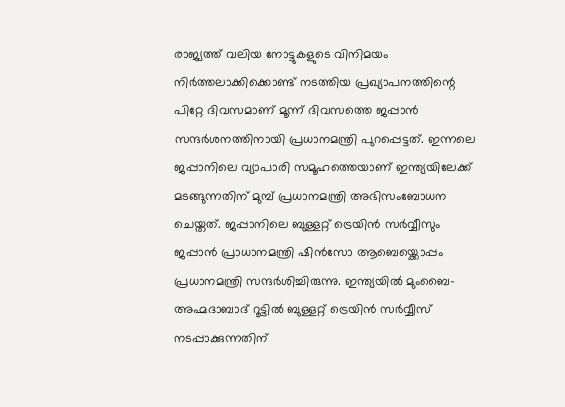രാജ്യത്ത് വലിയ നോട്ടുകളുടെ വിനിമയം നിര്‍ത്തലാക്കിക്കൊണ്ട് നടത്തിയ പ്രഖ്യാപനത്തിന്റെ പിറ്റേ ദിവസമാണ് മൂന്ന് ദിവസത്തെ ജപ്പാന്‍ സന്ദര്‍ശനത്തിനായി പ്രധാനമന്ത്രി പുറപ്പെട്ടത്. ഇന്നലെ ജപ്പാനിലെ വ്യാപാരി സമൂഹത്തെയാണ് ഇന്ത്യയിലേക്ക് മടങ്ങുന്നതിന് മുമ്പ് പ്രധാനമന്ത്രി അഭിസംബോധന ചെയ്തത്. ജപ്പാനിലെ ബുള്ളറ്റ് ട്രെയിന്‍ സര്‍വ്വീസും ജപ്പാന്‍ പ്രാധാനമന്ത്രി ഷിന്‍സോ ആബെയ്ക്കൊപ്പം പ്രധാനമന്ത്രി സന്ദര്‍ശിച്ചിരുന്നു. ഇന്ത്യയില്‍ മുംബൈ-അഹ്മദാബാദ് റൂട്ടില്‍ ബുള്ളറ്റ് ട്രെയിന്‍ സര്‍വ്വീസ് നടപ്പാക്കുന്നതിന്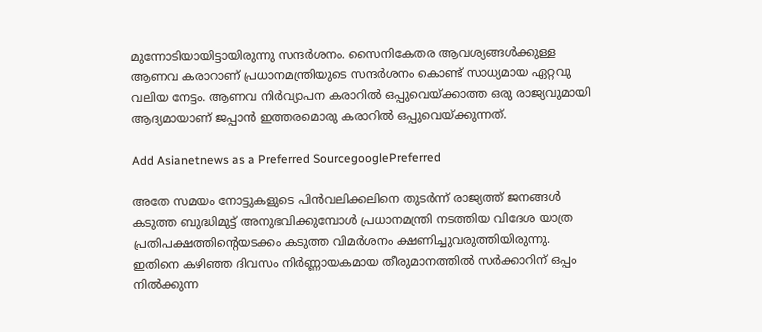മുന്നോടിയായിട്ടായിരുന്നു സന്ദര്‍ശനം. സൈനികേതര ആവശ്യങ്ങള്‍ക്കുള്ള ആണവ കരാറാണ് പ്രധാനമന്ത്രിയുടെ സന്ദര്‍ശനം കൊണ്ട് സാധ്യമായ ഏറ്റവു വലിയ നേട്ടം. ആണവ നിര്‍വ്യാപന കരാറില്‍ ഒപ്പുവെയ്ക്കാത്ത ഒരു രാജ്യവുമായി ആദ്യമായാണ് ജപ്പാന്‍ ഇത്തരമൊരു കരാറില്‍ ഒപ്പുവെയ്ക്കുന്നത്.

Add Asianetnews as a Preferred SourcegooglePreferred

അതേ സമയം നോട്ടുകളുടെ പിന്‍വലിക്കലിനെ തുടര്‍ന്ന് രാജ്യത്ത് ജനങ്ങള്‍ കടുത്ത ബുദ്ധിമുട്ട് അനുഭവിക്കുമ്പോള്‍ പ്രധാനമന്ത്രി നടത്തിയ വിദേശ യാത്ര പ്രതിപക്ഷത്തിന്റെയടക്കം കടുത്ത വിമര്‍ശനം ക്ഷണിച്ചുവരുത്തിയിരുന്നു. ഇതിനെ കഴിഞ്ഞ ദിവസം നിര്‍ണ്ണായകമായ തീരുമാനത്തില്‍ സര്‍ക്കാറിന് ഒപ്പം നില്‍ക്കുന്ന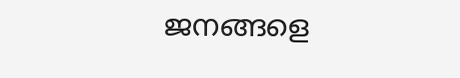ജനങ്ങളെ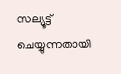സല്യൂട്ട് ചെയ്യുന്നതായി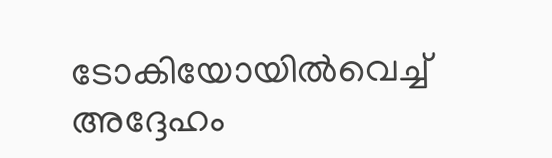ടോകിയോയില്‍വെച്ച് അദ്ദേഹം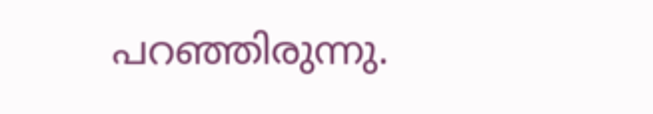പറഞ്ഞിരുന്നു.